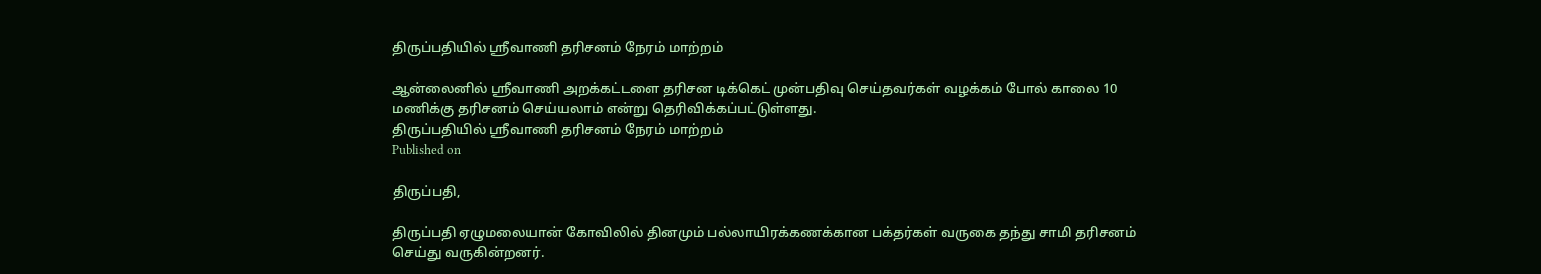திருப்பதியில் ஸ்ரீவாணி தரிசனம் நேரம் மாற்றம்

ஆன்லைனில் ஸ்ரீவாணி அறக்கட்டளை தரிசன டிக்கெட் முன்பதிவு செய்தவர்கள் வழக்கம் போல் காலை 10 மணிக்கு தரிசனம் செய்யலாம் என்று தெரிவிக்கப்பட்டுள்ளது.
திருப்பதியில் ஸ்ரீவாணி தரிசனம் நேரம் மாற்றம்
Published on

திருப்பதி,

திருப்பதி ஏழுமலையான் கோவிலில் தினமும் பல்லாயிரக்கணக்கான பக்தர்கள் வருகை தந்து சாமி தரிசனம் செய்து வருகின்றனர்.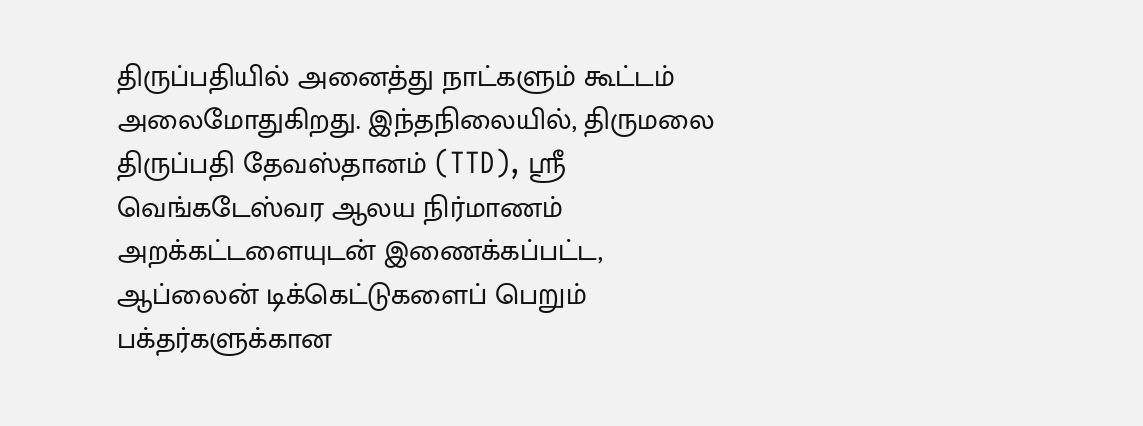திருப்பதியில் அனைத்து நாட்களும் கூட்டம் அலைமோதுகிறது. இந்தநிலையில், திருமலை திருப்பதி தேவஸ்தானம் (TTD), ஸ்ரீ வெங்கடேஸ்வர ஆலய நிர்மாணம் அறக்கட்டளையுடன் இணைக்கப்பட்ட, ஆப்லைன் டிக்கெட்டுகளைப் பெறும் பக்தர்களுக்கான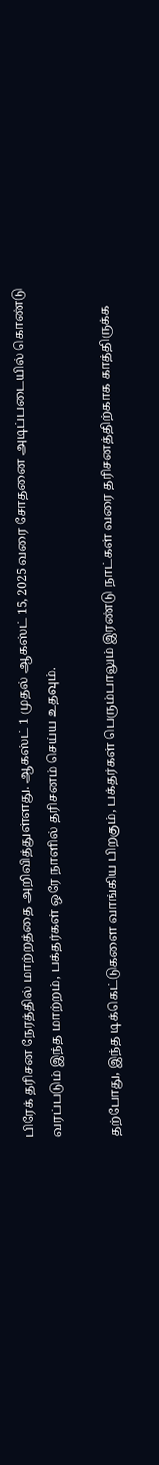பிரேக் தரிசன நேரத்தில் மாற்றத்தை அறிவித்துள்ளது. ஆகஸ்ட் 1 முதல் ஆகஸ்ட் 15, 2025 வரை சோதனை அடிப்படையில் கொண்டு வரப்படும் இந்த மாற்றம், பக்தர்கள் ஒரே நாளில் தரிசனம் செய்ய உதவும்.

தற்போது, இந்த டிக்கெட்டுகளை வாங்கிய பிறகும், பக்தர்கள் பெரும்பாலும் இரண்டு நாட்கள் வரை தரிசனத்திற்காக காத்திருக்க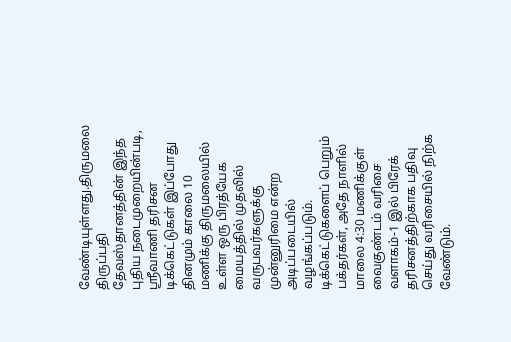வேண்டியுள்ளது.திருமலை திருப்பதி தேவஸ்தானத்தின் இந்த புதிய நடைமுறையின்படி, ஸ்ரீவாணி தரிசன டிக்கெட்டுகள் இப்போது தினமும் காலை 10 மணிக்கு திருமலையில் உள்ள ஒரு பிரத்யேக மையத்தில் முதலில் வருபவர்களுக்கு முன்னுரிமை என்ற அடிப்படையில் வழங்கப்படும். டிக்கெட்டுகளைப் பெறும் பக்தர்கள், அதே நாளில் மாலை 4:30 மணிக்குள் வைகுண்டம் வரிசை வளாகம்-1 இல் பிரேக் தரிசனத்திற்காக பதிவு செய்து வரிசையில் நிற்க வேண்டும்.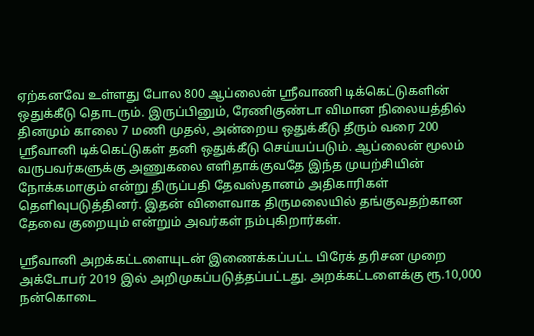ஏற்கனவே உள்ளது போல 800 ஆப்லைன் ஸ்ரீவாணி டிக்கெட்டுகளின் ஒதுக்கீடு தொடரும். இருப்பினும், ரேணிகுண்டா விமான நிலையத்தில் தினமும் காலை 7 மணி முதல், அன்றைய ஒதுக்கீடு தீரும் வரை 200 ஸ்ரீவானி டிக்கெட்டுகள் தனி ஒதுக்கீடு செய்யப்படும். ஆப்லைன் மூலம் வருபவர்களுக்கு அணுகலை எளிதாக்குவதே இந்த முயற்சியின் நோக்கமாகும் என்று திருப்பதி தேவஸ்தானம் அதிகாரிகள் தெளிவுபடுத்தினர். இதன் விளைவாக திருமலையில் தங்குவதற்கான தேவை குறையும் என்றும் அவர்கள் நம்புகிறார்கள்.

ஸ்ரீவானி அறக்கட்டளையுடன் இணைக்கப்பட்ட பிரேக் தரிசன முறை அக்டோபர் 2019 இல் அறிமுகப்படுத்தப்பட்டது. அறக்கட்டளைக்கு ரூ.10,000 நன்கொடை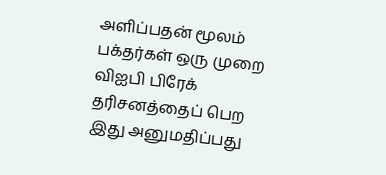அளிப்பதன் மூலம் பக்தர்கள் ஒரு முறை விஐபி பிரேக் தரிசனத்தைப் பெற இது அனுமதிப்பது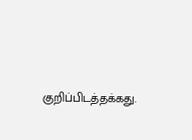குறிப்பிடத்தக்கது.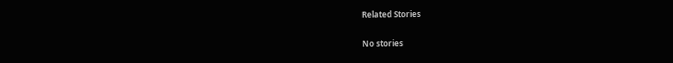Related Stories

No stories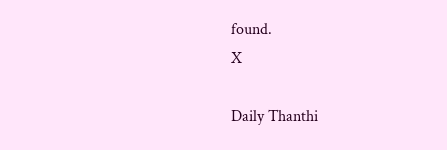found.
X

Daily Thanthi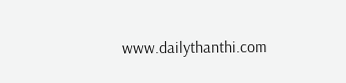www.dailythanthi.com